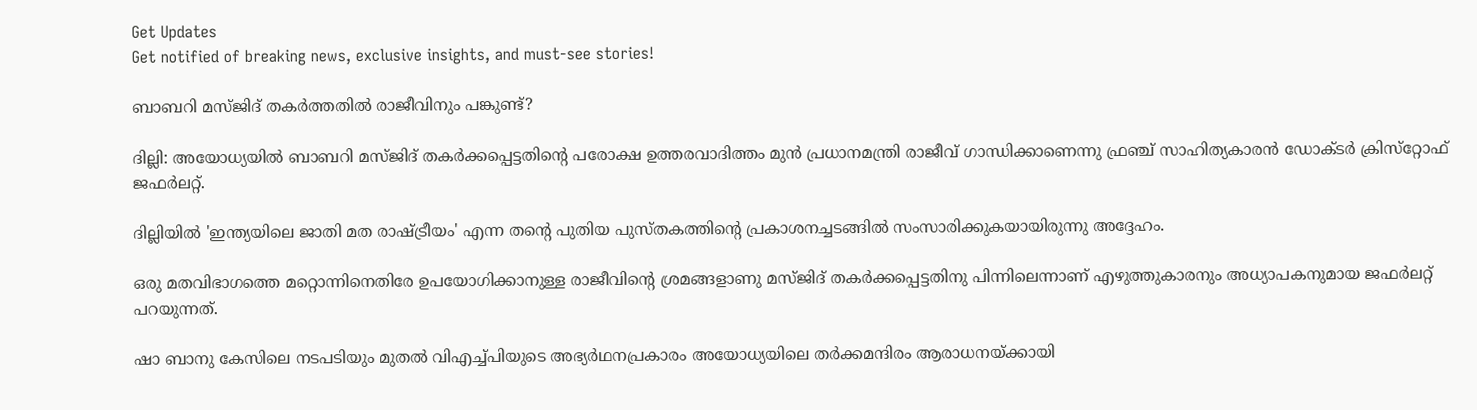Get Updates
Get notified of breaking news, exclusive insights, and must-see stories!

ബാബറി മസ്ജിദ് തകര്‍ത്തതില്‍ രാജീവിനും പങ്കുണ്ട്?

ദില്ലി: അയോധ്യയില്‍ ബാബറി മസ്ജിദ് തകര്‍ക്കപ്പെട്ടതിന്റെ പരോക്ഷ ഉത്തരവാദിത്തം മുന്‍ പ്രധാനമന്ത്രി രാജീവ് ഗാന്ധിക്കാണെന്നു ഫ്രഞ്ച് സാഹിത്യകാരന്‍ ഡോക്ടര്‍ ക്രിസ്‌റ്റോഫ് ജഫര്‍ലറ്റ്.

ദില്ലിയില്‍ 'ഇന്ത്യയിലെ ജാതി മത രാഷ്ട്രീയം' എന്ന തന്റെ പുതിയ പുസ്തകത്തിന്റെ പ്രകാശനച്ചടങ്ങില്‍ സംസാരിക്കുകയായിരുന്നു അദ്ദേഹം.

ഒരു മതവിഭാഗത്തെ മറ്റൊന്നിനെതിരേ ഉപയോഗിക്കാനുള്ള രാജീവിന്റെ ശ്രമങ്ങളാണു മസ്ജിദ് തകര്‍ക്കപ്പെട്ടതിനു പിന്നിലെന്നാണ് എഴുത്തുകാരനും അധ്യാപകനുമായ ജഫര്‍ലറ്റ് പറയുന്നത്.

ഷാ ബാനു കേസിലെ നടപടിയും മുതല്‍ വിഎച്ച്പിയുടെ അഭ്യര്‍ഥനപ്രകാരം അയോധ്യയിലെ തര്‍ക്കമന്ദിരം ആരാധനയ്ക്കായി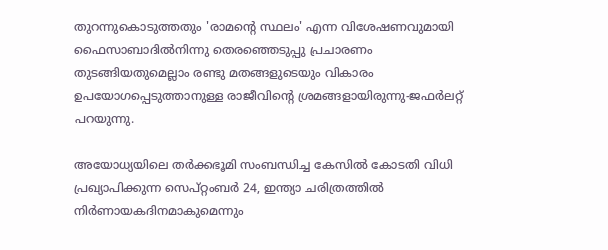തുറന്നുകൊടുത്തതും 'രാമന്റെ സ്ഥലം' എന്ന വിശേഷണവുമായി ഫൈസാബാദില്‍നിന്നു തെരഞ്ഞെടുപ്പു പ്രചാരണം തുടങ്ങിയതുമെല്ലാം രണ്ടു മതങ്ങളുടെയും വികാരം ഉപയോഗപ്പെടുത്താനുള്ള രാജീവിന്റെ ശ്രമങ്ങളായിരുന്നു-ജഫര്‍ലറ്റ് പറയുന്നു.

അയോധ്യയിലെ തര്‍ക്കഭൂമി സംബന്ധിച്ച കേസില്‍ കോടതി വിധി പ്രഖ്യാപിക്കുന്ന സെപ്റ്റംബര്‍ 24, ഇന്ത്യാ ചരിത്രത്തില്‍ നിര്‍ണായകദിനമാകുമെന്നും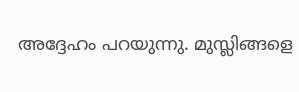അദ്ദേഹം പറയുന്നു. മുസ്ലിങ്ങളെ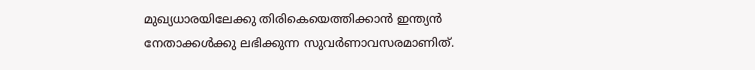മുഖ്യധാരയിലേക്കു തിരികെയെത്തിക്കാന്‍ ഇന്ത്യന്‍ നേതാക്കള്‍ക്കു ലഭിക്കുന്ന സുവര്‍ണാവസരമാണിത്.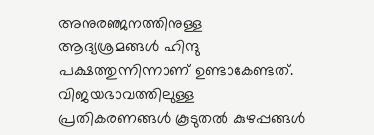അനുരഞ്ജനത്തിനുള്ള ആദ്യശ്രമങ്ങള്‍ ഹിന്ദു പക്ഷത്തുന്നിന്നാണ് ഉണ്ടാകേണ്ടത്. വിജയഭാവത്തിലുള്ള പ്രതികരണങ്ങള്‍ കൂടുതല്‍ കുഴപ്പങ്ങള്‍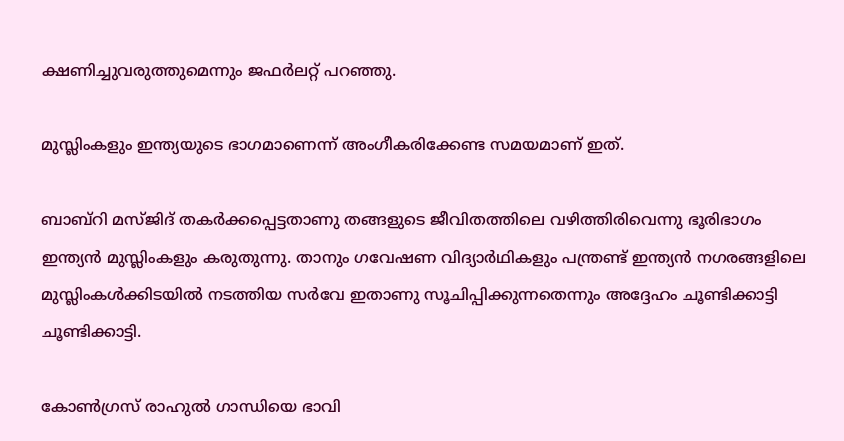ക്ഷണിച്ചുവരുത്തുമെന്നും ജഫര്‍ലറ്റ് പറഞ്ഞു.

മുസ്ലിംകളും ഇന്ത്യയുടെ ഭാഗമാണെന്ന് അംഗീകരിക്കേണ്ട സമയമാണ് ഇത്.

ബാബ്‌റി മസ്ജിദ് തകര്‍ക്കപ്പെട്ടതാണു തങ്ങളുടെ ജീവിതത്തിലെ വഴിത്തിരിവെന്നു ഭൂരിഭാഗം ഇന്ത്യന്‍ മുസ്ലിംകളും കരുതുന്നു. താനും ഗവേഷണ വിദ്യാര്‍ഥികളും പന്ത്രണ്ട് ഇന്ത്യന്‍ നഗരങ്ങളിലെ മുസ്ലിംകള്‍ക്കിടയില്‍ നടത്തിയ സര്‍വേ ഇതാണു സൂചിപ്പിക്കുന്നതെന്നും അദ്ദേഹം ചൂണ്ടിക്കാട്ടി ചൂണ്ടിക്കാട്ടി.

കോണ്‍ഗ്രസ് രാഹുല്‍ ഗാന്ധിയെ ഭാവി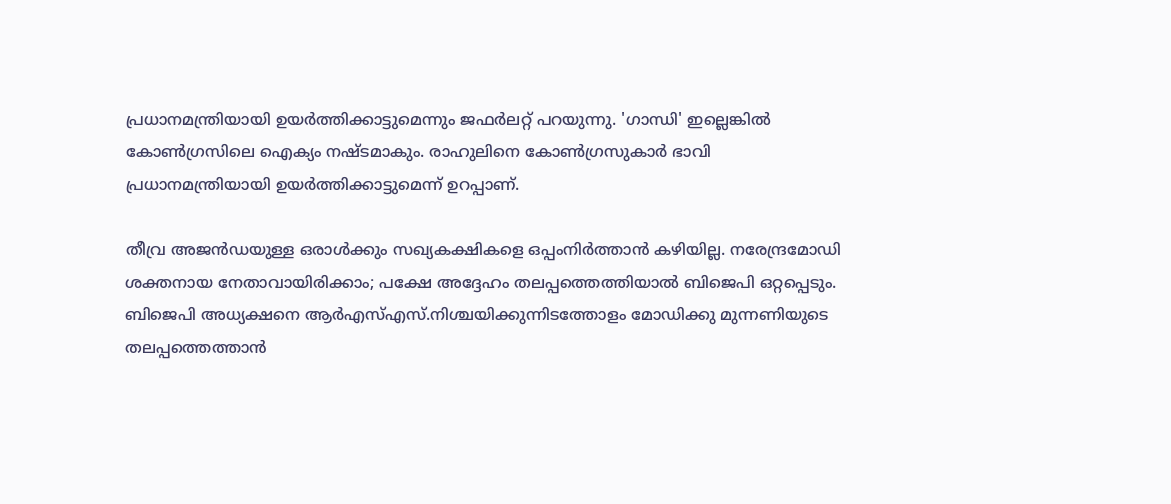പ്രധാനമന്ത്രിയായി ഉയര്‍ത്തിക്കാട്ടുമെന്നും ജഫര്‍ലറ്റ് പറയുന്നു. 'ഗാന്ധി' ഇല്ലെങ്കില്‍ കോണ്‍ഗ്രസിലെ ഐക്യം നഷ്ടമാകും. രാഹുലിനെ കോണ്‍ഗ്രസുകാര്‍ ഭാവി പ്രധാനമന്ത്രിയായി ഉയര്‍ത്തിക്കാട്ടുമെന്ന് ഉറപ്പാണ്.

തീവ്ര അജന്‍ഡയുള്ള ഒരാള്‍ക്കും സഖ്യകക്ഷികളെ ഒപ്പംനിര്‍ത്താന്‍ കഴിയില്ല. നരേന്ദ്രമോഡി ശക്തനായ നേതാവായിരിക്കാം; പക്ഷേ അദ്ദേഹം തലപ്പത്തെത്തിയാല്‍ ബിജെപി ഒറ്റപ്പെടും. ബിജെപി അധ്യക്ഷനെ ആര്‍എസ്എസ്.നിശ്ചയിക്കുന്നിടത്തോളം മോഡിക്കു മുന്നണിയുടെ തലപ്പത്തെത്താന്‍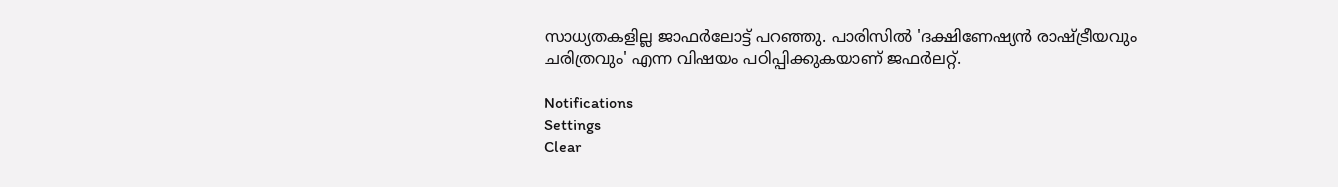സാധ്യതകളില്ല ജാഫര്‍ലോട്ട് പറഞ്ഞു. പാരിസില്‍ 'ദക്ഷിണേഷ്യന്‍ രാഷ്ട്രീയവും ചരിത്രവും' എന്ന വിഷയം പഠിപ്പിക്കുകയാണ് ജഫര്‍ലറ്റ്.

Notifications
Settings
Clear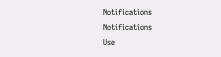Notifications
Notifications
Use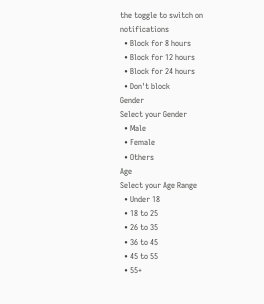the toggle to switch on notifications
  • Block for 8 hours
  • Block for 12 hours
  • Block for 24 hours
  • Don't block
Gender
Select your Gender
  • Male
  • Female
  • Others
Age
Select your Age Range
  • Under 18
  • 18 to 25
  • 26 to 35
  • 36 to 45
  • 45 to 55
  • 55+